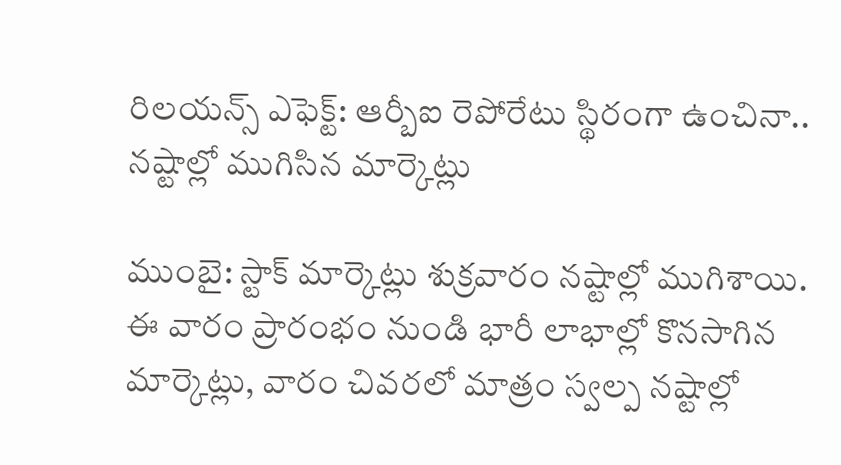రిలయన్స్ ఎఫెక్ట్: ఆర్బీఐ రెపోరేటు స్థిరంగా ఉంచినా.. నష్టాల్లో ముగిసిన మార్కెట్లు

ముంబై: స్టాక్ మార్కెట్లు శుక్రవారం నష్టాల్లో ముగిశాయి. ఈ వారం ప్రారంభం నుండి భారీ లాభాల్లో కొనసాగిన మార్కెట్లు, వారం చివరలో మాత్రం స్వల్ప నష్టాల్లో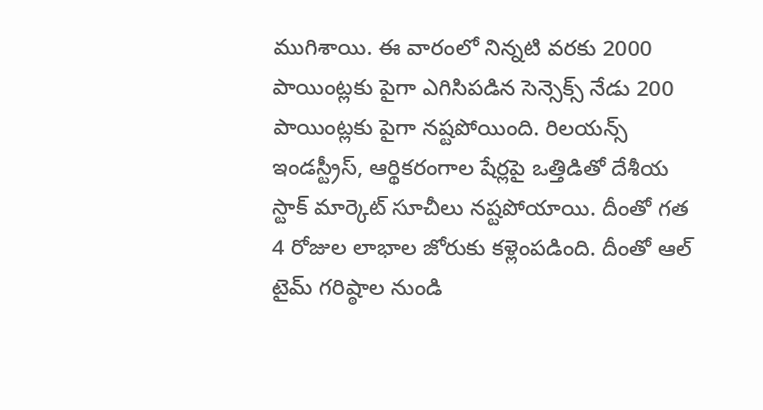ముగిశాయి. ఈ వారంలో నిన్నటి వరకు 2000 పాయింట్లకు పైగా ఎగిసిపడిన సెన్సెక్స్ నేడు 200 పాయింట్లకు పైగా నష్టపోయింది. రిలయన్స్ ఇండస్ట్రీస్, ఆర్థికరంగాల షేర్లపై ఒత్తిడితో దేశీయ స్టాక్ మార్కెట్ సూచీలు నష్టపోయాయి. దీంతో గత 4 రోజుల లాభాల జోరుకు కళ్లెంపడింది. దీంతో ఆల్ టైమ్ గరిష్ఠాల నుండి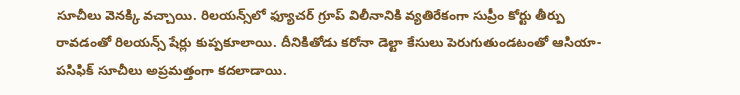సూచీలు వెనక్కి వచ్చాయి. రిలయన్స్‌లో ఫ్యూచర్ గ్రూప్ విలీనానికి వ్యతిరేకంగా సుప్రీం కోర్టు తీర్పు రావడంతో రిలయన్స్ షేర్లు కుప్పకూలాయి. దీనికితోడు కరోనా డెల్టా కేసులు పెరుగుతుండటంతో ఆసియా-పసిఫిక్ సూచీలు అప్రమత్తంగా కదలాడాయి.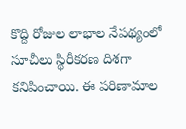కొద్ది రోజుల లాభాల నేపథ్యంలో సూచీలు స్థిరీకరణ దిశగా కనిపించాయి. ఈ పరిణామాల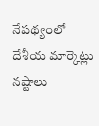నేపథ్యంలో దేశీయ మార్కెట్లు నష్టాలు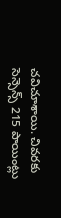చవిచూశాయి. చివరకు సెన్సెన్స్ 215 పాయింట్లు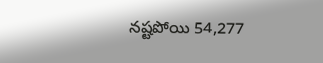నష్టపోయి 54,277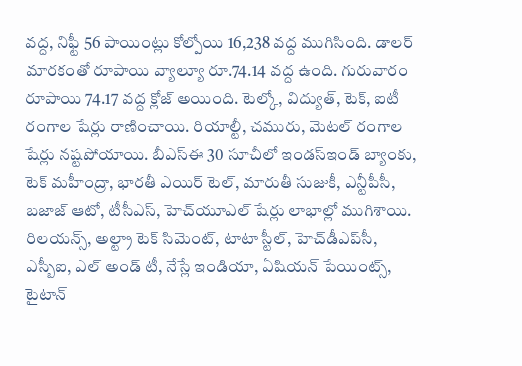వద్ద, నిఫ్టీ 56 పాయింట్లు కోల్పోయి 16,238 వద్ద ముగిసింది. డాలర్ మారకంతో రూపాయి వ్యాల్యూ రూ.74.14 వద్ద ఉంది. గురువారం రూపాయి 74.17 వద్ద క్లోజ్ అయింది. టెల్కో, విద్యుత్, టెక్, ఐటీ రంగాల షేర్లు రాణించాయి. రియాల్టీ, చమురు, మెటల్ రంగాల షేర్లు నష్టపోయాయి. బీఎస్ఈ 30 సూచీలో ఇండస్ఇండ్ బ్యాంకు, టెక్ మహీంద్రా, భారతీ ఎయిర్ టెల్, మారుతీ సుజుకీ, ఎన్టీపీసీ, బజాజ్ ఆటో, టీసీఎస్, హెచ్‌యూఎల్ షేర్లు లాభాల్లో ముగిశాయి. రిలయన్స్, అల్ట్రా టెక్ సిమెంట్, టాటా స్టీల్, హెచ్‌డీఎప్‌సీ, ఎస్బీఐ, ఎల్ అండ్ టీ, నేస్లే ఇండియా, ఏషియన్ పేయింట్స్, టైటాన్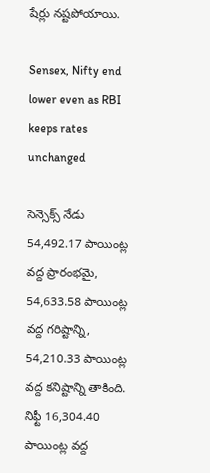షేర్లు నష్టపోయాయి.

Sensex, Nifty end lower even as RBI keeps rates unchanged

సెన్సెక్స్ నేడు 54,492.17 పాయింట్ల వద్ద ప్రారంభమై, 54,633.58 పాయింట్ల వద్ద గరిష్టాన్ని, 54,210.33 పాయింట్ల వద్ద కనిష్టాన్ని తాకింది. నిఫ్టీ 16,304.40 పాయింట్ల వద్ద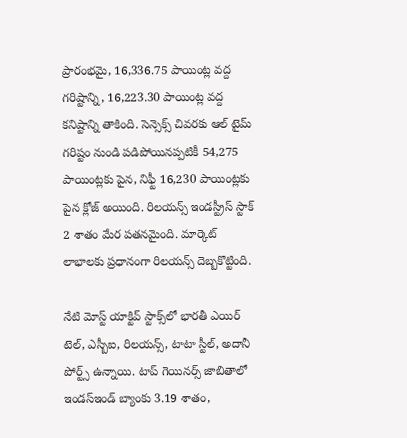ప్రారంభమై, 16,336.75 పాయింట్ల వద్ద గరిష్టాన్ని, 16,223.30 పాయింట్ల వద్ద కనిష్టాన్ని తాకింది. సెన్సెక్స్ చివరకు ఆల్ టైమ్ గరిష్టం నుండి పడిపోయినప్పటికీ 54,275 పాయింట్లకు పైన, నిఫ్టీ 16,230 పాయింట్లకు పైన క్లోజ్ అయింది. రిలయన్స్ ఇండస్ట్రీస్ స్టాక్ 2 శాతం మేర పతనమైంది. మార్కెట్ లాభాలకు ప్రధానంగా రిలయన్స్ దెబ్బకొట్టింది.

నేటి మోస్ట్ యాక్టివ్ స్టాక్స్‌లో భారతీ ఎయిర్ టెల్, ఎస్బీఐ, రిలయన్స్, టాటా స్టీల్, అదానీ పోర్ట్స్ ఉన్నాయి. టాప్ గెయినర్స్ జాబితాలో ఇండస్ఇండ్ బ్యాంకు 3.19 శాతం,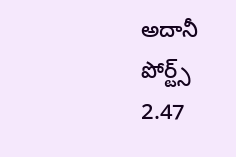అదానీ పోర్ట్స్ 2.47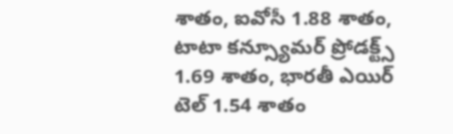శాతం, ఐవోసీ 1.88 శాతం, టాటా కన్స్యూమర్ ప్రోడక్ట్స్ 1.69 శాతం, భారతీ ఎయిర్ టెల్ 1.54 శాతం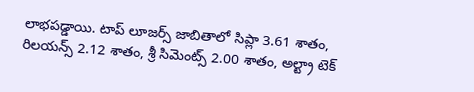లాభపడ్డాయి. టాప్ లూజర్స్ జాబితాలో సిప్లా 3.61 శాతం, రిలయన్స్ 2.12 శాతం, శ్రీ సిమెంట్స్ 2.00 శాతం, అల్ట్రా టెక్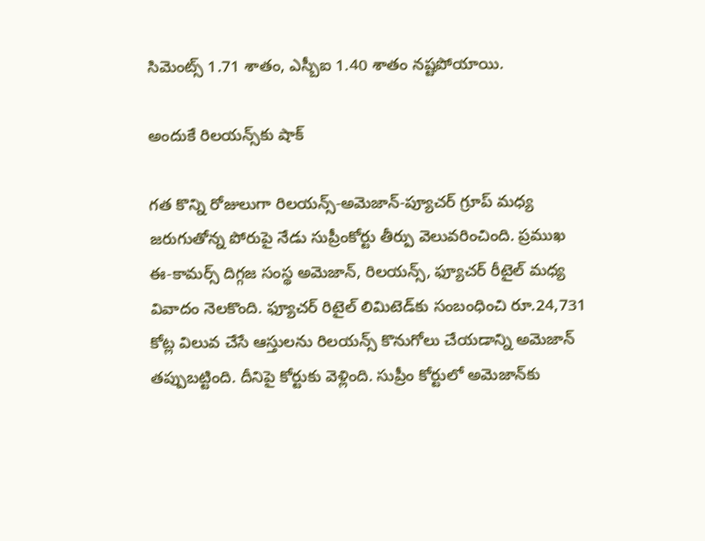సిమెంట్స్ 1.71 శాతం, ఎస్బీఐ 1.40 శాతం నష్టపోయాయి.

అందుకే రిలయన్స్‌కు షాక్

గత కొన్ని రోజులుగా రిలయన్స్-అమెజాన్-ప్యూచర్ గ్రూప్ మధ్య జరుగుతోన్న పోరుపై నేడు సుప్రీంకోర్టు తీర్పు వెలువరించింది. ప్రముఖ ఈ-కామర్స్ దిగ్గజ సంస్థ అమెజాన్, రిలయన్స్, ఫ్యూచర్ రీటైల్ మధ్య వివాదం నెలకొంది. ఫ్యూచర్ రిటైల్ లిమిటెడ్‌కు సంబంధించి రూ.24,731 కోట్ల విలువ చేసే ఆస్తులను రిలయన్స్ కొనుగోలు చేయడాన్ని అమెజాన్ తప్పుబట్టింది. దీనిపై కోర్టుకు వెళ్లింది. సుప్రీం కోర్టులో అమెజాన్‌కు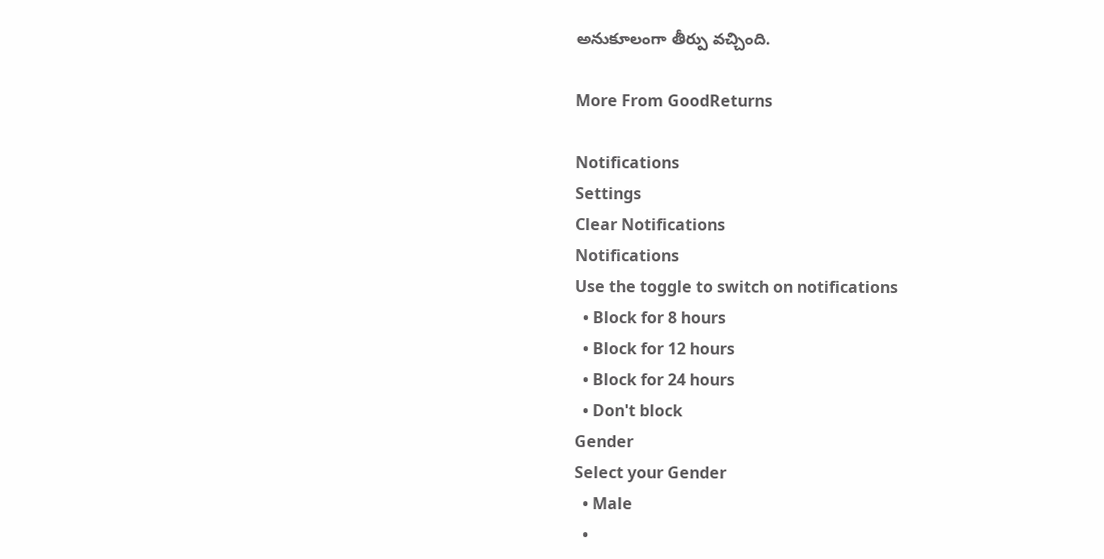అనుకూలంగా తీర్పు వచ్చింది.

More From GoodReturns

Notifications
Settings
Clear Notifications
Notifications
Use the toggle to switch on notifications
  • Block for 8 hours
  • Block for 12 hours
  • Block for 24 hours
  • Don't block
Gender
Select your Gender
  • Male
  •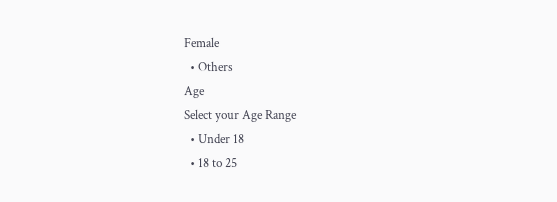Female
  • Others
Age
Select your Age Range
  • Under 18
  • 18 to 25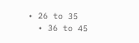• 26 to 35
  • 36 to 45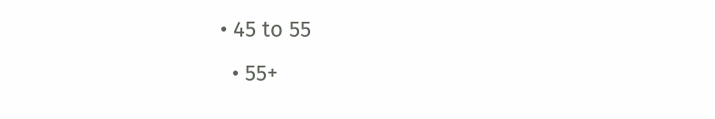• 45 to 55
  • 55+